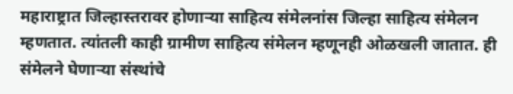महाराष्ट्रात जिल्हास्तरावर होणाऱ्या साहित्य संमेलनांस जिल्हा साहित्य संमेलन म्हणतात. त्यांतली काही ग्रामीण साहित्य संमेलन म्हणूनही ओळखली जातात. ही संमेलने घेणाऱ्या संस्थांचे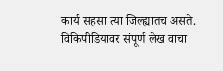कार्य सहसा त्या जिल्ह्यातच असते.
विकिपीडियावर संपूर्ण लेख वाचा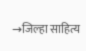→जिल्हा साहित्य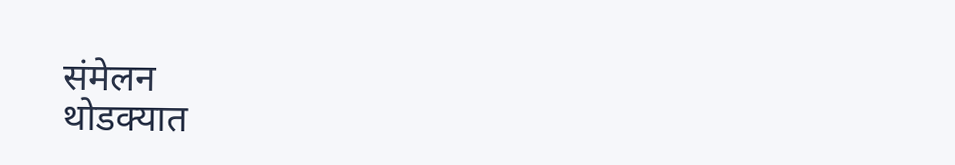संमेलन
थोडक्यात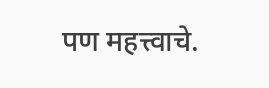पण महत्त्वाचे.